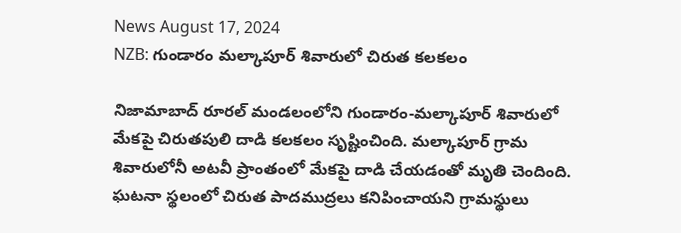News August 17, 2024
NZB: గుండారం మల్కాపూర్ శివారులో చిరుత కలకలం

నిజామాబాద్ రూరల్ మండలంలోని గుండారం-మల్కాపూర్ శివారులో మేకపై చిరుతపులి దాడి కలకలం సృష్టించింది. మల్కాపూర్ గ్రామ శివారులోనీ అటవీ ప్రాంతంలో మేకపై దాడి చేయడంతో మృతి చెందింది. ఘటనా స్థలంలో చిరుత పాదముద్రలు కనిపించాయని గ్రామస్థులు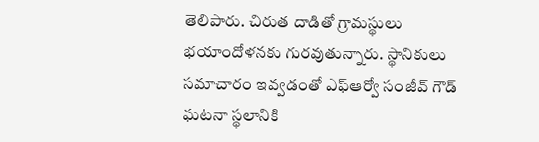తెలిపారు. చిరుత దాడితో గ్రామస్థులు భయాందోళనకు గురవుతున్నారు. స్థానికులు సమాచారం ఇవ్వడంతో ఎఫ్ఆర్వో సంజీవ్ గౌడ్ ఘటనా స్థలానికి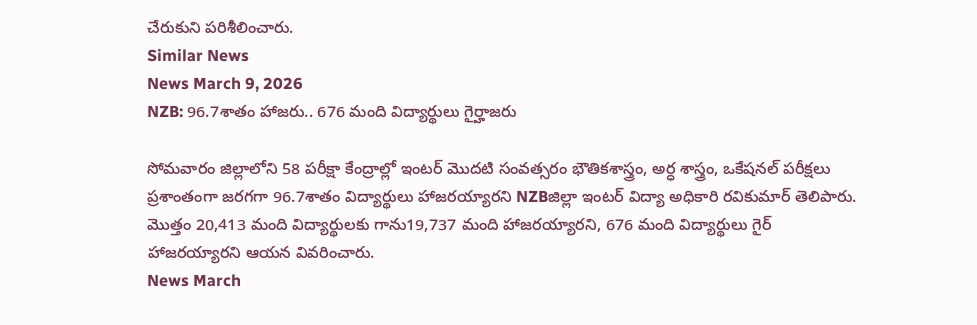చేరుకుని పరిశీలించారు.
Similar News
News March 9, 2026
NZB: 96.7శాతం హాజరు.. 676 మంది విద్యార్థులు గైర్హాజరు

సోమవారం జిల్లాలోని 58 పరీక్షా కేంద్రాల్లో ఇంటర్ మొదటి సంవత్సరం భౌతికశాస్త్రం, అర్ధ శాస్త్రం, ఒకేషనల్ పరీక్షలు ప్రశాంతంగా జరగగా 96.7శాతం విద్యార్థులు హాజరయ్యారని NZBజిల్లా ఇంటర్ విద్యా అధికారి రవికుమార్ తెలిపారు. మొత్తం 20,413 మంది విద్యార్థులకు గాను19,737 మంది హాజరయ్యారని, 676 మంది విద్యార్థులు గైర్ హాజరయ్యారని ఆయన వివరించారు.
News March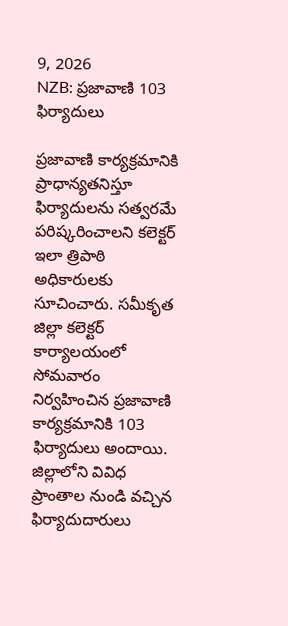9, 2026
NZB: ప్రజావాణి 103 ఫిర్యాదులు

ప్రజావాణి కార్యక్రమానికి ప్రాధాన్యతనిస్తూ ఫిర్యాదులను సత్వరమే పరిష్కరించాలని కలెక్టర్ ఇలా త్రిపాఠి అధికారులకు సూచించారు. సమీకృత జిల్లా కలెక్టర్ కార్యాలయంలో సోమవారం నిర్వహించిన ప్రజావాణి కార్యక్రమానికి 103 ఫిర్యాదులు అందాయి. జిల్లాలోని వివిధ ప్రాంతాల నుండి వచ్చిన ఫిర్యాదుదారులు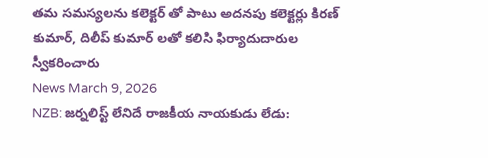తమ సమస్యలను కలెక్టర్ తో పాటు అదనపు కలెక్టర్లు కిరణ్ కుమార్, దిలీప్ కుమార్ లతో కలిసి ఫిర్యాదుదారుల స్వీకరించారు
News March 9, 2026
NZB: జర్నలిస్ట్ లేనిదే రాజకీయ నాయకుడు లేడు: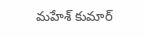మహేశ్ కుమార్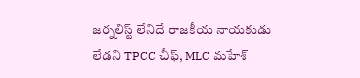జర్నలిస్ట్ లేనిదే రాజకీయ నాయకుడు లేడని TPCC చీఫ్, MLC మహేశ్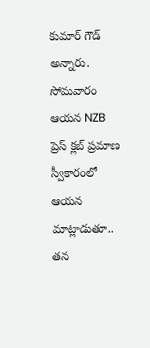కుమార్ గౌడ్ అన్నారు. సోమవారం ఆయన NZB ప్రెస్ క్లబ్ ప్రమాణ స్వీకారంలో ఆయన మాట్లాడుతూ.. తన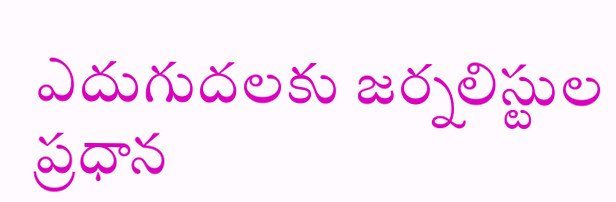ఎదుగుదలకు జర్నలిస్టుల ప్రధాన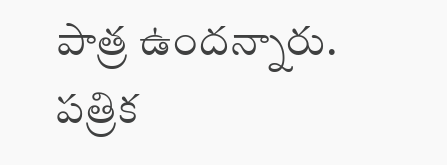పాత్ర ఉందన్నారు. పత్రిక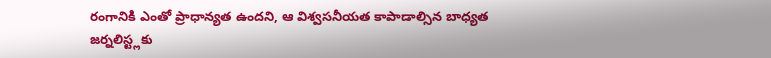రంగానికి ఎంతో ప్రాధాన్యత ఉందని, ఆ విశ్వసనీయత కాపాడాల్సిన బాధ్యత జర్నలిస్ట్లకు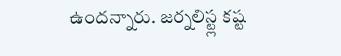ఉందన్నారు. జర్నలిస్ట్ల కష్ట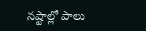నష్టాల్లో పాలు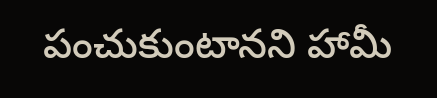పంచుకుంటానని హామీ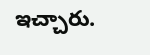ఇచ్చారు.